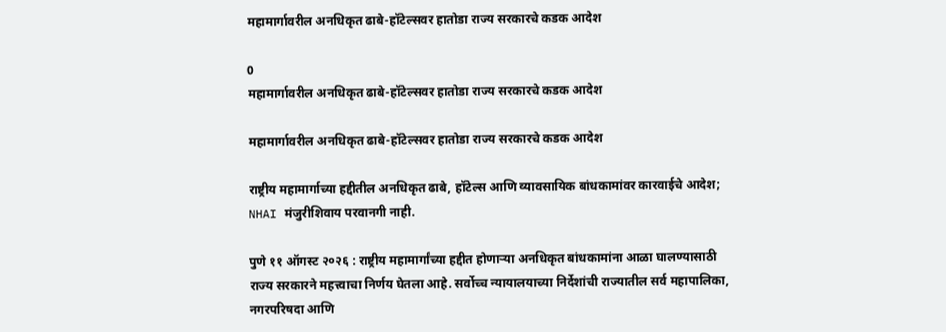महामार्गावरील अनधिकृत ढाबे-हॉटेल्सवर हातोडा राज्य सरकारचे कडक आदेश

0
महामार्गावरील अनधिकृत ढाबे-हॉटेल्सवर हातोडा राज्य सरकारचे कडक आदेश

महामार्गावरील अनधिकृत ढाबे-हॉटेल्सवर हातोडा राज्य सरकारचे कडक आदेश

राष्ट्रीय महामार्गाच्या हद्दीतील अनधिकृत ढाबे, हॉटेल्स आणि व्यावसायिक बांधकामांवर कारवाईचे आदेश; NHAI मंजुरीशिवाय परवानगी नाही.

पुणे ११ ऑगस्ट २०२६ : राष्ट्रीय महामार्गांच्या हद्दीत होणाऱ्या अनधिकृत बांधकामांना आळा घालण्यासाठी राज्य सरकारने महत्त्वाचा निर्णय घेतला आहे. सर्वोच्च न्यायालयाच्या निर्देशांची राज्यातील सर्व महापालिका, नगरपरिषदा आणि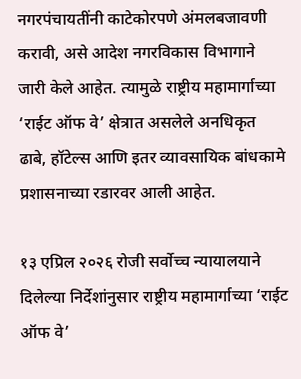नगरपंचायतींनी काटेकोरपणे अंमलबजावणी करावी, असे आदेश नगरविकास विभागाने जारी केले आहेत. त्यामुळे राष्ट्रीय महामार्गाच्या ‘राईट ऑफ वे’ क्षेत्रात असलेले अनधिकृत ढाबे, हॉटेल्स आणि इतर व्यावसायिक बांधकामे प्रशासनाच्या रडारवर आली आहेत.

१३ एप्रिल २०२६ रोजी सर्वोच्च न्यायालयाने दिलेल्या निर्देशांनुसार राष्ट्रीय महामार्गाच्या ‘राईट ऑफ वे’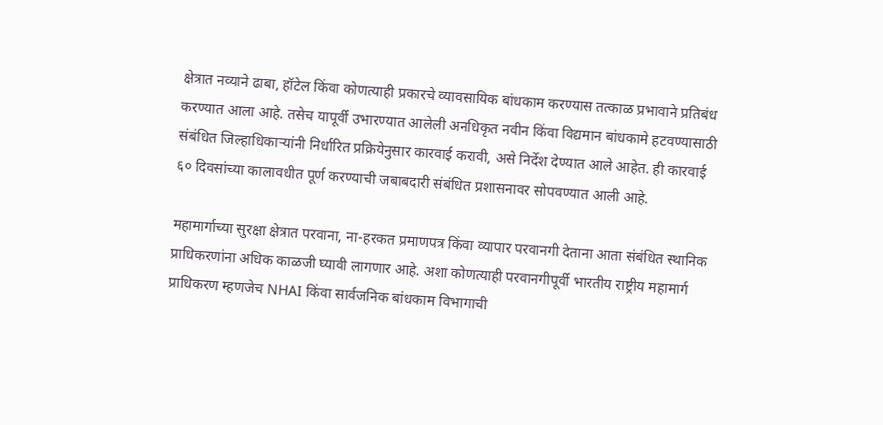क्षेत्रात नव्याने ढाबा, हॉटेल किंवा कोणत्याही प्रकारचे व्यावसायिक बांधकाम करण्यास तत्काळ प्रभावाने प्रतिबंध करण्यात आला आहे. तसेच यापूर्वी उभारण्यात आलेली अनधिकृत नवीन किंवा विद्यमान बांधकामे हटवण्यासाठी संबंधित जिल्हाधिकाऱ्यांनी निर्धारित प्रक्रियेनुसार कारवाई करावी, असे निर्देश देण्यात आले आहेत. ही कारवाई ६० दिवसांच्या कालावधीत पूर्ण करण्याची जबाबदारी संबंधित प्रशासनावर सोपवण्यात आली आहे.

महामार्गाच्या सुरक्षा क्षेत्रात परवाना, ना-हरकत प्रमाणपत्र किंवा व्यापार परवानगी देताना आता संबंधित स्थानिक प्राधिकरणांना अधिक काळजी घ्यावी लागणार आहे. अशा कोणत्याही परवानगीपूर्वी भारतीय राष्ट्रीय महामार्ग प्राधिकरण म्हणजेच NHAI किंवा सार्वजनिक बांधकाम विभागाची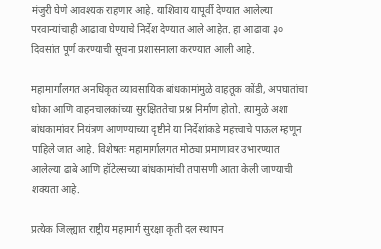मंजुरी घेणे आवश्यक राहणार आहे. याशिवाय यापूर्वी देण्यात आलेल्या परवान्यांचाही आढावा घेण्याचे निर्देश देण्यात आले आहेत. हा आढावा ३० दिवसांत पूर्ण करण्याची सूचना प्रशासनाला करण्यात आली आहे.

महामार्गांलगत अनधिकृत व्यावसायिक बांधकामांमुळे वाहतूक कोंडी, अपघातांचा धोका आणि वाहनचालकांच्या सुरक्षिततेचा प्रश्न निर्माण होतो. त्यामुळे अशा बांधकामांवर नियंत्रण आणण्याच्या दृष्टीने या निर्देशांकडे महत्त्वाचे पाऊल म्हणून पाहिले जात आहे. विशेषतः महामार्गालगत मोठ्या प्रमाणावर उभारण्यात आलेल्या ढाबे आणि हॉटेल्सच्या बांधकामांची तपासणी आता केली जाण्याची शक्यता आहे.

प्रत्येक जिल्ह्यात राष्ट्रीय महामार्ग सुरक्षा कृती दल स्थापन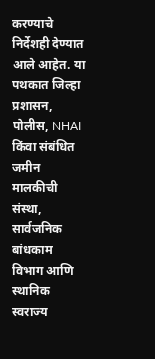करण्याचे निर्देशही देण्यात आले आहेत. या पथकात जिल्हा प्रशासन, पोलीस, NHAI किंवा संबंधित जमीन मालकीची संस्था, सार्वजनिक बांधकाम विभाग आणि स्थानिक स्वराज्य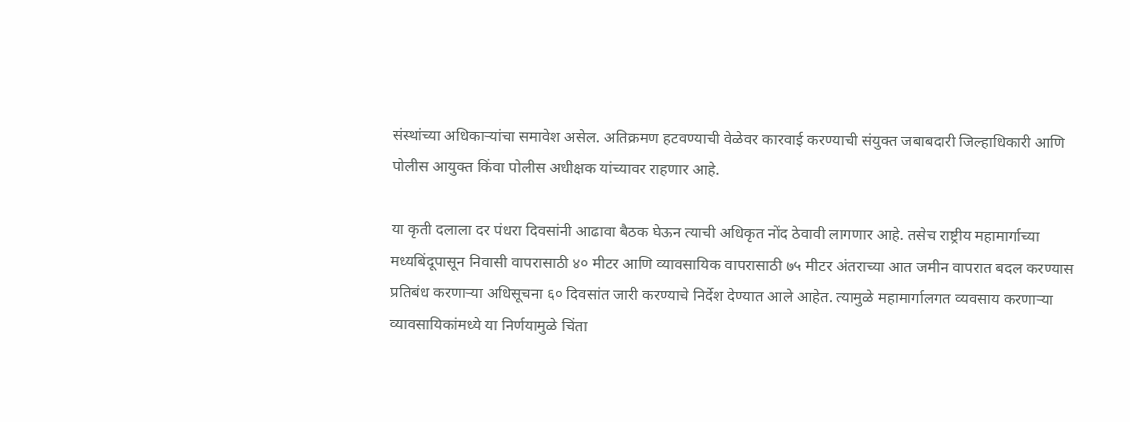संस्थांच्या अधिकाऱ्यांचा समावेश असेल. अतिक्रमण हटवण्याची वेळेवर कारवाई करण्याची संयुक्त जबाबदारी जिल्हाधिकारी आणि पोलीस आयुक्त किंवा पोलीस अधीक्षक यांच्यावर राहणार आहे.

या कृती दलाला दर पंधरा दिवसांनी आढावा बैठक घेऊन त्याची अधिकृत नोंद ठेवावी लागणार आहे. तसेच राष्ट्रीय महामार्गाच्या मध्यबिंदूपासून निवासी वापरासाठी ४० मीटर आणि व्यावसायिक वापरासाठी ७५ मीटर अंतराच्या आत जमीन वापरात बदल करण्यास प्रतिबंध करणाऱ्या अधिसूचना ६० दिवसांत जारी करण्याचे निर्देश देण्यात आले आहेत. त्यामुळे महामार्गालगत व्यवसाय करणाऱ्या व्यावसायिकांमध्ये या निर्णयामुळे चिंता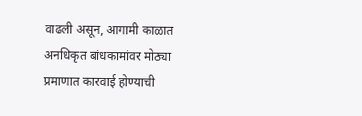वाढली असून, आगामी काळात अनधिकृत बांधकामांवर मोठ्या प्रमाणात कारवाई होण्याची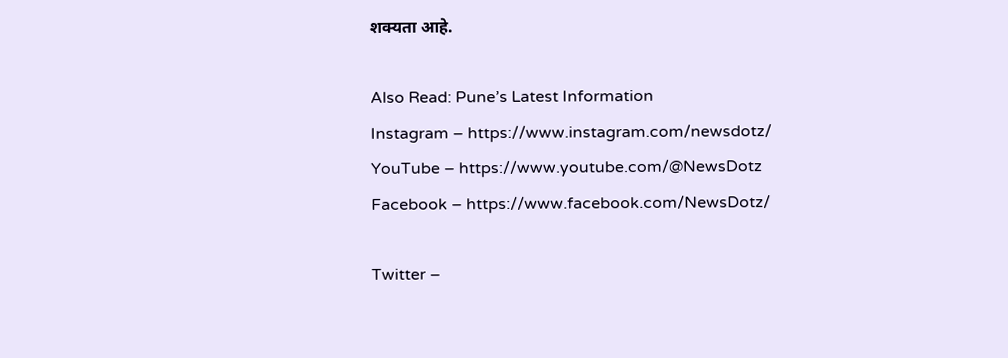शक्यता आहे.

Also Read: Pune’s Latest Information
Instagram – https://www.instagram.com/newsdotz/
YouTube – https://www.youtube.com/@NewsDotz
Facebook – https://www.facebook.com/NewsDotz/

Twitter –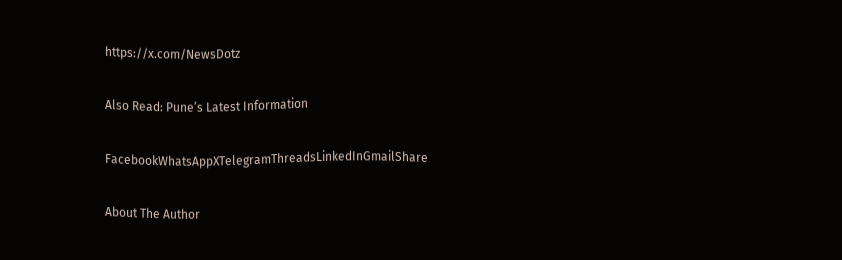https://x.com/NewsDotz

Also Read: Pune’s Latest Information

FacebookWhatsAppXTelegramThreadsLinkedInGmailShare

About The Author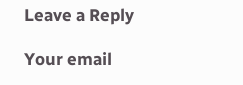Leave a Reply

Your email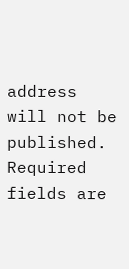address will not be published. Required fields are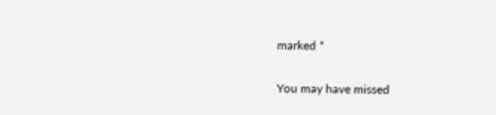marked *

You may have missed